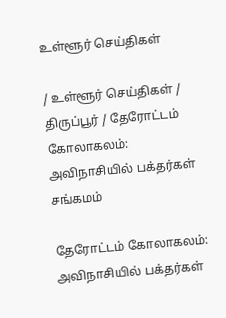உள்ளூர் செய்திகள்

/ உள்ளூர் செய்திகள் / திருப்பூர் / தேரோட்டம் கோலாகலம்: அவிநாசியில் பக்தர்கள் சங்கமம்

தேரோட்டம் கோலாகலம்: அவிநாசியில் பக்தர்கள்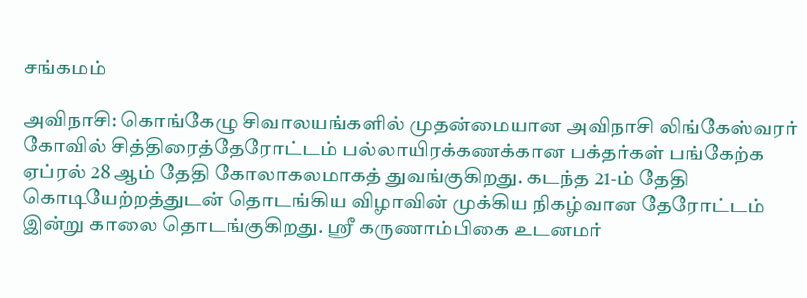சங்கமம்

அவிநாசி: கொங்கேழு சிவாலயங்களில் முதன்மையான அவிநாசி லிங்கேஸ்வரர் கோவில் சித்திரைத்தேரோட்டம் பல்லாயிரக்கணக்கான பக்தர்கள் பங்கேற்க ஏப்ரல் 28 ஆம் தேதி கோலாகலமாகத் துவங்குகிறது. கடந்த 21-ம் தேதி கொடியேற்றத்துடன் தொடங்கிய விழாவின் முக்கிய நிகழ்வான தேரோட்டம் இன்று காலை தொடங்குகிறது. ஸ்ரீ கருணாம்பிகை உடனமர்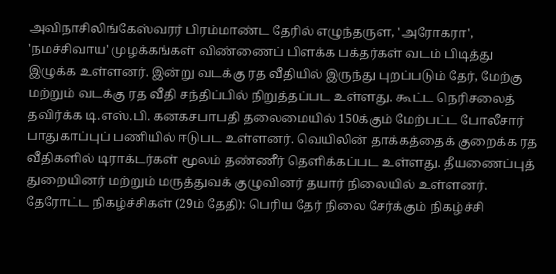அவிநாசிலிங்கேஸ்வரர் பிரம்மாண்ட தேரில் எழுந்தருள, 'அரோகரா', 'நமச்சிவாய' முழக்கங்கள் விண்ணைப் பிளக்க பக்தர்கள் வடம் பிடித்து இழுக்க உள்ளனர். இன்று வடக்கு ரத வீதியில் இருந்து புறப்படும் தேர், மேற்கு மற்றும் வடக்கு ரத வீதி சந்திப்பில் நிறுத்தப்பட உள்ளது. கூட்ட நெரிசலைத் தவிர்க்க டி.எஸ்.பி. கனகசபாபதி தலைமையில் 150க்கும் மேற்பட்ட போலீசார் பாதுகாப்புப் பணியில் ஈடுபட உள்ளனர். வெயிலின் தாக்கத்தைக் குறைக்க ரத வீதிகளில் டிராக்டர்கள் மூலம் தண்ணீர் தெளிக்கப்பட உள்ளது. தீயணைப்புத் துறையினர் மற்றும் மருத்துவக் குழுவினர் தயார் நிலையில் உள்ளனர். தேரோட்ட நிகழ்ச்சிகள் (29ம் தேதி): பெரிய தேர் நிலை சேர்க்கும் நிகழ்ச்சி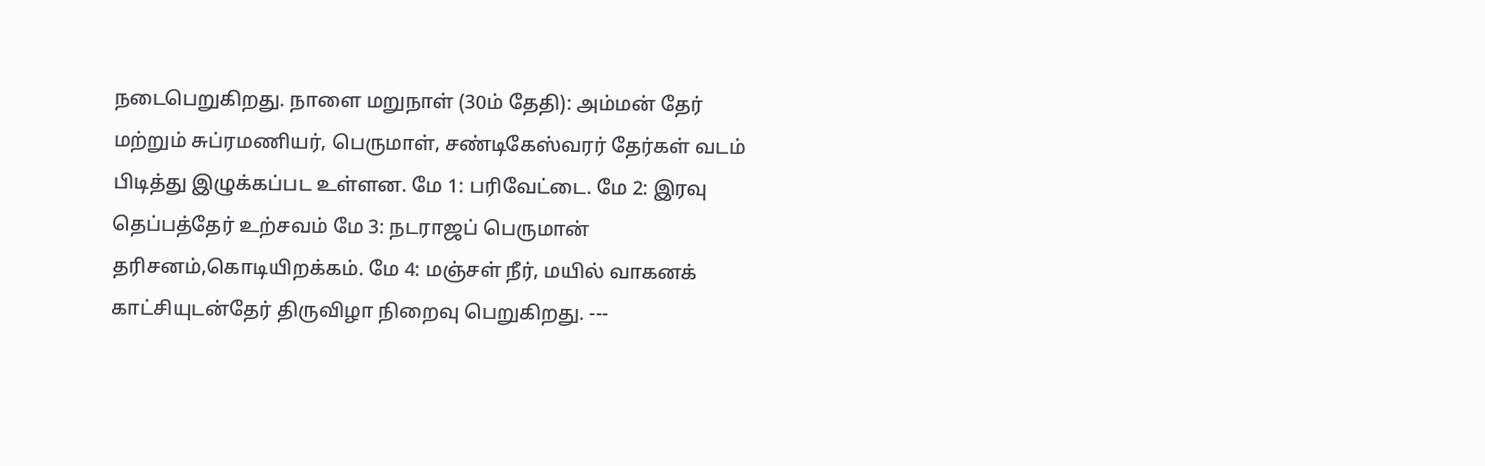நடைபெறுகிறது. நாளை மறுநாள் (30ம் தேதி): அம்மன் தேர் மற்றும் சுப்ரமணியர், பெருமாள், சண்டிகேஸ்வரர் தேர்கள் வடம் பிடித்து இழுக்கப்பட உள்ளன. மே 1: பரிவேட்டை. மே 2: இரவு தெப்பத்தேர் உற்சவம் மே 3: நடராஜப் பெருமான் தரிசனம்,கொடியிறக்கம். மே 4: மஞ்சள் நீர், மயில் வாகனக் காட்சியுடன்தேர் திருவிழா நிறைவு பெறுகிறது. ---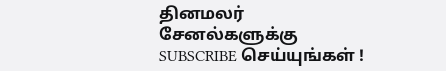தினமலர் சேனல்களுக்கு SUBSCRIBE செய்யுங்கள் !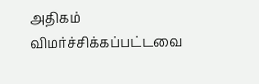அதிகம் விமர்ச்சிக்கப்பட்டவை